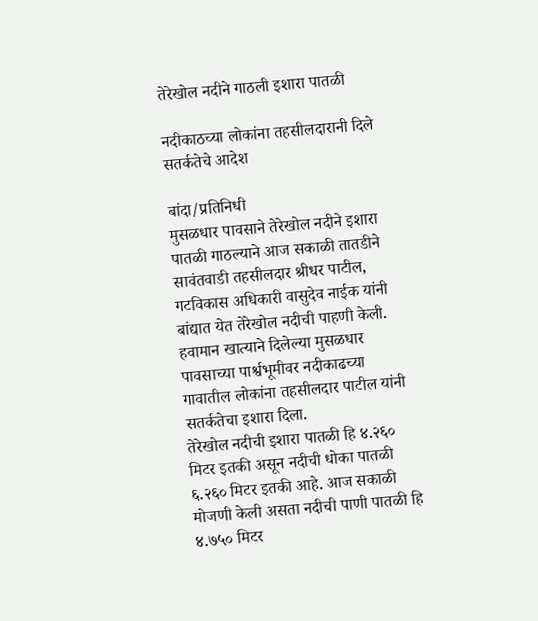तेरेखोल नदीने गाठली इशारा पातळी

नदीकाठच्या लोकांना तहसीलदारानी दिले सतर्कतेचे आदेश

बांदा/प्रतिनिधी
मुसळधार पावसाने तेरेखोल नदीने इशारा पातळी गाठल्याने आज सकाळी तातडीने सावंतवाडी तहसीलदार श्रीधर पाटील, गटविकास अधिकारी वासुदेव नाईक यांनी बांद्यात येत तेरेखोल नदीची पाहणी केली. हवामान खात्याने दिलेल्या मुसळधार पावसाच्या पार्श्वभूमीवर नदीकाढच्या गावातील लोकांना तहसीलदार पाटील यांनी सतर्कतेचा इशारा दिला.
तेरेखोल नदीची इशारा पातळी हि ४.२६० मिटर इतकी असून नदीची धोका पातळी ६.२६० मिटर इतकी आहे. आज सकाळी मोजणी केली असता नदीची पाणी पातळी हि ४.७५० मिटर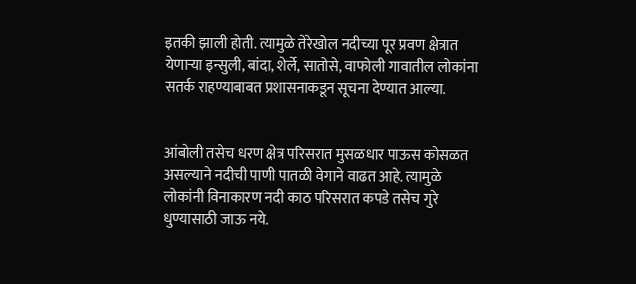इतकी झाली होती. त्यामुळे तेरेखोल नदीच्या पूर प्रवण क्षेत्रात येणाऱ्या इन्सुली, बांदा, शेर्ले, सातोसे, वाफोली गावातील लोकांना सतर्क राहण्याबाबत प्रशासनाकडून सूचना देण्यात आल्या.


आंबोली तसेच धरण क्षेत्र परिसरात मुसळधार पाऊस कोसळत असल्याने नदीची पाणी पातळी वेगाने वाढत आहे. त्यामुळे लोकांनी विनाकारण नदी काठ परिसरात कपडे तसेच गुरे धुण्यासाठी जाऊ नये.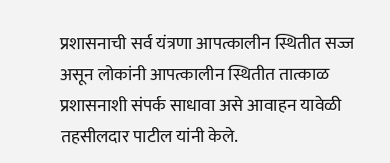प्रशासनाची सर्व यंत्रणा आपत्कालीन स्थितीत सज्ज असून लोकांनी आपत्कालीन स्थितीत तात्काळ प्रशासनाशी संपर्क साधावा असे आवाहन यावेळी तहसीलदार पाटील यांनी केले.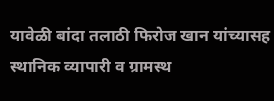यावेळी बांदा तलाठी फिरोज खान यांच्यासह स्थानिक व्यापारी व ग्रामस्थ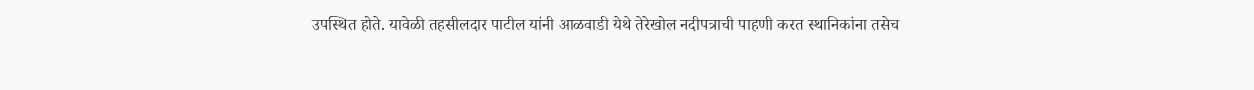उपस्थित होते. यावेळी तहसीलदार पाटील यांनी आळवाडी येथे तेरेखोल नदीपत्राची पाहणी करत स्थानिकांना तसेच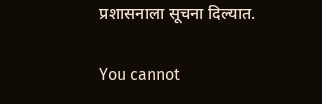प्रशासनाला सूचना दिल्यात.

You cannot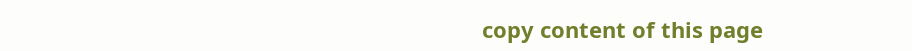copy content of this page